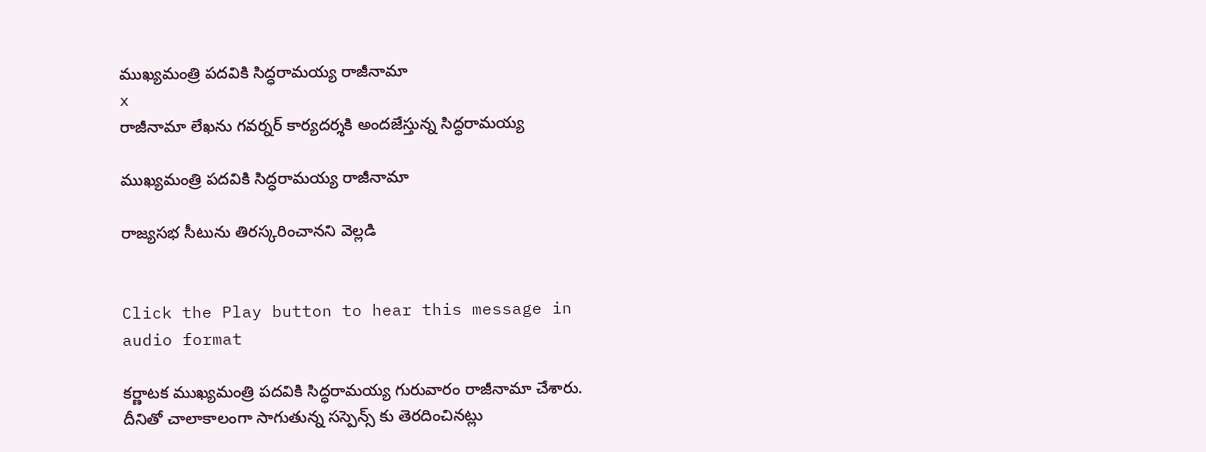ముఖ్యమంత్రి పదవికి సిద్ధరామయ్య రాజీనామా
x
రాజీనామా లేఖను గవర్నర్ కార్యదర్శకి అందజేస్తున్న సిద్ధరామయ్య

ముఖ్యమంత్రి పదవికి సిద్ధరామయ్య రాజీనామా

రాజ్యసభ సీటును తిరస్కరించానని వెల్లడి


Click the Play button to hear this message in audio format

కర్ణాటక ముఖ్యమంత్రి పదవికి సిద్ధరామయ్య గురువారం రాజీనామా చేశారు. దీనితో చాలాకాలంగా సాగుతున్న సస్పెన్స్ కు తెరదించినట్లు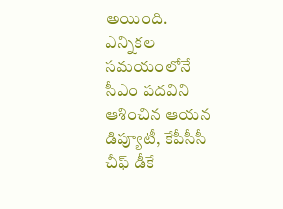అయింది. ఎన్నికల సమయంలోనే సీఎం పదవిని ఆశించిన ఆయన డిప్యూటీ, కేపీసీసీ చీఫ్ డీకే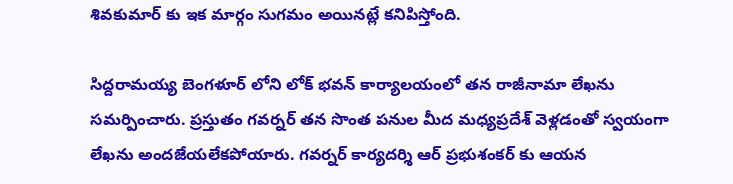శివకుమార్ కు ఇక మార్గం సుగమం అయినట్లే కనిపిస్తోంది.

సిద్దరామయ్య బెంగళూర్ లోని లోక్ భవన్ కార్యాలయంలో తన రాజీనామా లేఖను సమర్పించారు. ప్రస్తుతం గవర్నర్ తన సొంత పనుల మీద మధ్యప్రదేశ్ వెళ్లడంతో స్వయంగా లేఖను అందజేయలేకపోయారు. గవర్నర్ కార్యదర్శి ఆర్ ప్రభుశంకర్ కు ఆయన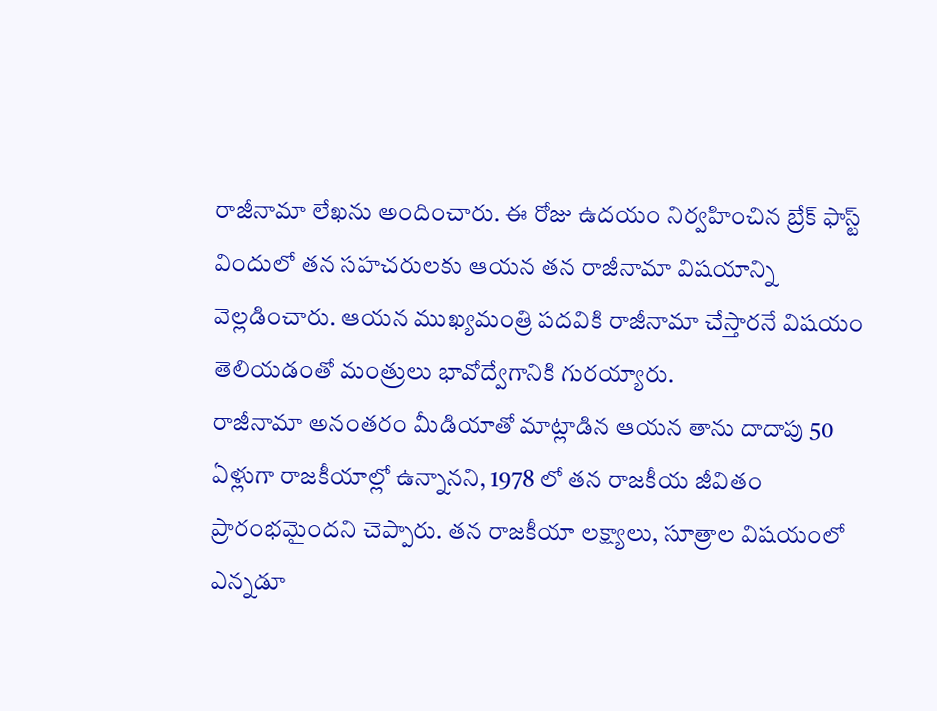రాజీనామా లేఖను అందించారు. ఈ రోజు ఉదయం నిర్వహించిన బ్రేక్ ఫాస్ట్ విందులో తన సహచరులకు ఆయన తన రాజీనామా విషయాన్ని వెల్లడించారు. ఆయన ముఖ్యమంత్రి పదవికి రాజీనామా చేస్తారనే విషయం తెలియడంతో మంత్రులు భావోద్వేగానికి గురయ్యారు.
రాజీనామా అనంతరం మీడియాతో మాట్లాడిన ఆయన తాను దాదాపు 50 ఏళ్లుగా రాజకీయాల్లో ఉన్నానని, 1978 లో తన రాజకీయ జీవితం ప్రారంభమైందని చెప్పారు. తన రాజకీయా లక్ష్యాలు, సూత్రాల విషయంలో ఎన్నడూ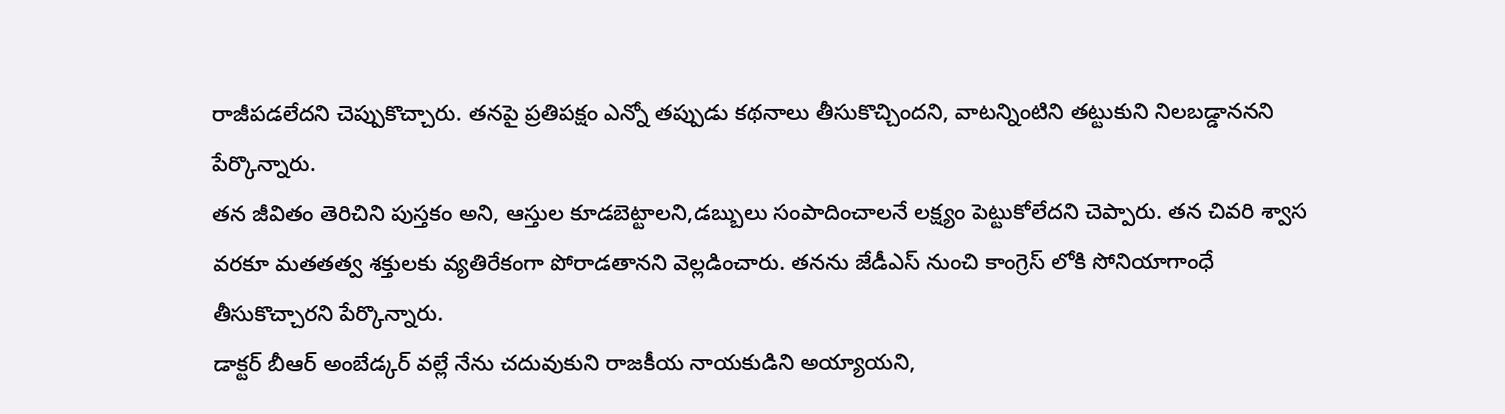రాజీపడలేదని చెప్పుకొచ్చారు. తనపై ప్రతిపక్షం ఎన్నో తప్పుడు కథనాలు తీసుకొచ్చిందని, వాటన్నింటిని తట్టుకుని నిలబడ్డాననని పేర్కొన్నారు.
తన జీవితం తెరిచిని పుస్తకం అని, ఆస్తుల కూడబెట్టాలని,డబ్బులు సంపాదించాలనే లక్ష్యం పెట్టుకోలేదని చెప్పారు. తన చివరి శ్వాస వరకూ మతతత్వ శక్తులకు వ్యతిరేకంగా పోరాడతానని వెల్లడించారు. తనను జేడీఎస్ నుంచి కాంగ్రెస్ లోకి సోనియాగాంధే తీసుకొచ్చారని పేర్కొన్నారు.
డాక్టర్ బీఆర్ అంబేడ్కర్ వల్లే నేను చదువుకుని రాజకీయ నాయకుడిని అయ్యాయని,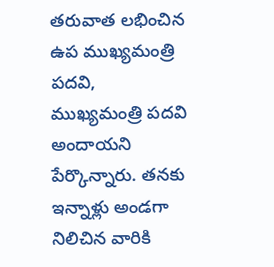తరువాత లభించిన ఉప ముఖ్యమంత్రి పదవి, ముఖ్యమంత్రి పదవి అందాయని పేర్కొన్నారు. తనకు ఇన్నాళ్లు అండగా నిలిచిన వారికి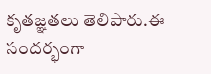కృతజ్ఞతలు తెలిపారు.ఈ సందర్భంగా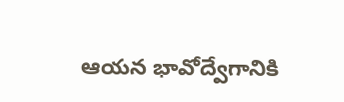ఆయన భావోద్వేగానికి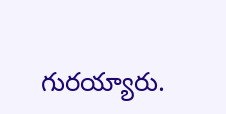గురయ్యారు.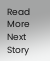Read More
Next Story